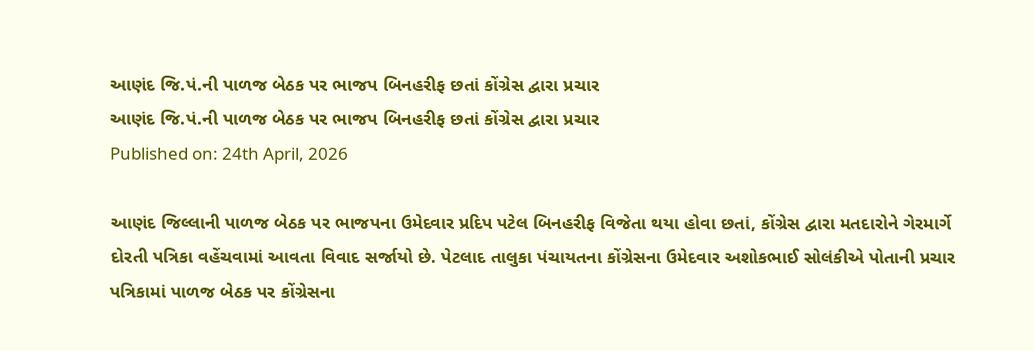આણંદ જિ.પં.ની પાળજ બેઠક પર ભાજપ બિનહરીફ છતાં કોંગ્રેસ દ્વારા પ્રચાર
આણંદ જિ.પં.ની પાળજ બેઠક પર ભાજપ બિનહરીફ છતાં કોંગ્રેસ દ્વારા પ્રચાર
Published on: 24th April, 2026

આણંદ જિલ્લાની પાળજ બેઠક પર ભાજપના ઉમેદવાર પ્રદિપ પટેલ બિનહરીફ વિજેતા થયા હોવા છતાં, કોંગ્રેસ દ્વારા મતદારોને ગેરમાર્ગે દોરતી પત્રિકા વહેંચવામાં આવતા વિવાદ સર્જાયો છે. પેટલાદ તાલુકા પંચાયતના કોંગ્રેસના ઉમેદવાર અશોકભાઈ સોલંકીએ પોતાની પ્રચાર પત્રિકામાં પાળજ બેઠક પર કોંગ્રેસના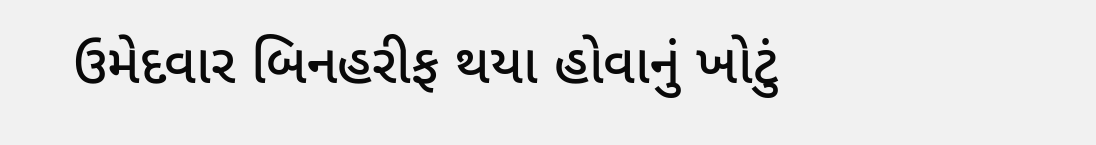ઉમેદવાર બિનહરીફ થયા હોવાનું ખોટું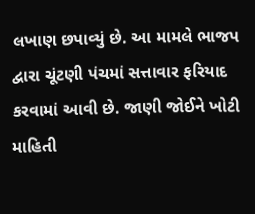લખાણ છપાવ્યું છે. આ મામલે ભાજપ દ્વારા ચૂંટણી પંચમાં સત્તાવાર ફરિયાદ કરવામાં આવી છે. જાણી જોઈને ખોટી માહિતી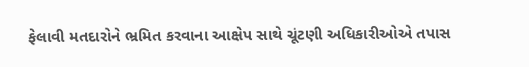ફેલાવી મતદારોને ભ્રમિત કરવાના આક્ષેપ સાથે ચૂંટણી અધિકારીઓએ તપાસ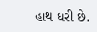હાથ ધરી છે.